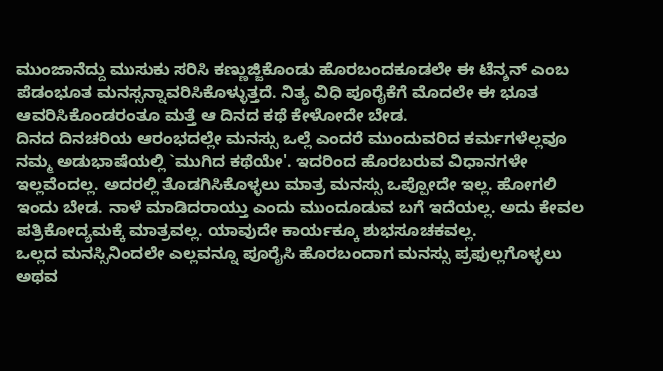ಮುಂಜಾನೆದ್ದು ಮುಸುಕು ಸರಿಸಿ ಕಣ್ಣುಜ್ಜಿಕೊಂಡು ಹೊರಬಂದಕೂಡಲೇ ಈ ಟೆನ್ಶನ್ ಎಂಬ ಪೆಡಂಭೂತ ಮನಸ್ಸನ್ನಾವರಿಸಿಕೊಳ್ಳುತ್ತದೆ. ನಿತ್ಯ ವಿಧಿ ಪೂರೈಕೆಗೆ ಮೊದಲೇ ಈ ಭೂತ ಆವರಿಸಿಕೊಂಡರಂತೂ ಮತ್ತೆ ಆ ದಿನದ ಕಥೆ ಕೇಳೋದೇ ಬೇಡ.
ದಿನದ ದಿನಚರಿಯ ಆರಂಭದಲ್ಲೇ ಮನಸ್ಸು ಒಲ್ಲೆ ಎಂದರೆ ಮುಂದುವರಿದ ಕರ್ಮಗಳೆಲ್ಲವೂ ನಮ್ಮ ಅಡುಭಾಷೆಯಲ್ಲಿ `ಮುಗಿದ ಕಥೆಯೇ'. ಇದರಿಂದ ಹೊರಬರುವ ವಿಧಾನಗಳೇ ಇಲ್ಲವೆಂದಲ್ಲ. ಅದರಲ್ಲಿ ತೊಡಗಿಸಿಕೊಳ್ಳಲು ಮಾತ್ರ ಮನಸ್ಸು ಒಪ್ಪೋದೇ ಇಲ್ಲ. ಹೋಗಲಿ ಇಂದು ಬೇಡ. ನಾಳೆ ಮಾಡಿದರಾಯ್ತು ಎಂದು ಮುಂದೂಡುವ ಬಗೆ ಇದೆಯಲ್ಲ. ಅದು ಕೇವಲ ಪತ್ರಿಕೋದ್ಯಮಕ್ಕೆ ಮಾತ್ರವಲ್ಲ. ಯಾವುದೇ ಕಾರ್ಯಕ್ಕೂ ಶುಭಸೂಚಕವಲ್ಲ.
ಒಲ್ಲದ ಮನಸ್ಸಿನಿಂದಲೇ ಎಲ್ಲವನ್ನೂ ಪೂರೈಸಿ ಹೊರಬಂದಾಗ ಮನಸ್ಸು ಪ್ರಫುಲ್ಲಗೊಳ್ಳಲು ಅಥವ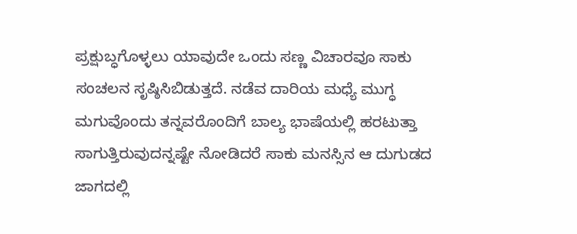ಪ್ರಕ್ಷುಬ್ಧಗೊಳ್ಳಲು ಯಾವುದೇ ಒಂದು ಸಣ್ಣ ವಿಚಾರವೂ ಸಾಕು ಸಂಚಲನ ಸೃಷ್ಠಿಸಿಬಿಡುತ್ತದೆ. ನಡೆವ ದಾರಿಯ ಮಧ್ಯೆ ಮುಗ್ಧ ಮಗುವೊಂದು ತನ್ನವರೊಂದಿಗೆ ಬಾಲ್ಯ ಭಾಷೆಯಲ್ಲಿ ಹರಟುತ್ತಾ ಸಾಗುತ್ತಿರುವುದನ್ನಷ್ಟೇ ನೋಡಿದರೆ ಸಾಕು ಮನಸ್ಸಿನ ಆ ದುಗುಡದ ಜಾಗದಲ್ಲಿ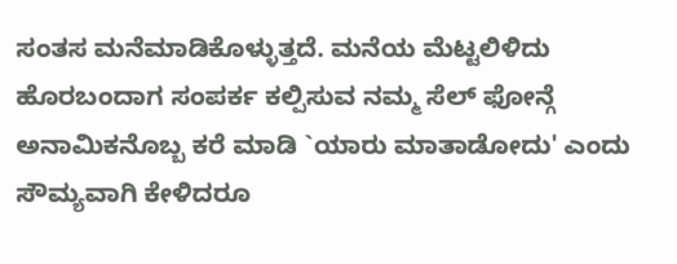ಸಂತಸ ಮನೆಮಾಡಿಕೊಳ್ಳುತ್ತದೆ. ಮನೆಯ ಮೆಟ್ಟಲಿಳಿದು ಹೊರಬಂದಾಗ ಸಂಪರ್ಕ ಕಲ್ಪಿಸುವ ನಮ್ಮ ಸೆಲ್ ಫೋನ್ಗೆ ಅನಾಮಿಕನೊಬ್ಬ ಕರೆ ಮಾಡಿ `ಯಾರು ಮಾತಾಡೋದು' ಎಂದು ಸೌಮ್ಯವಾಗಿ ಕೇಳಿದರೂ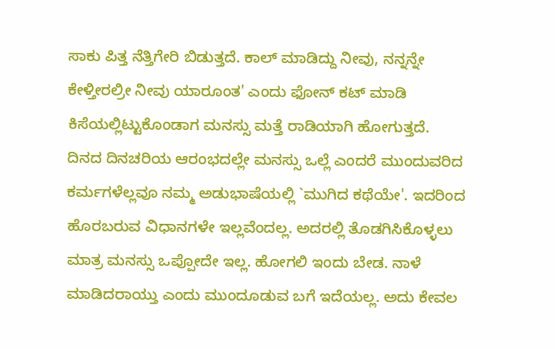ಸಾಕು ಪಿತ್ತ ನೆತ್ತಿಗೇರಿ ಬಿಡುತ್ತದೆ. ಕಾಲ್ ಮಾಡಿದ್ದು ನೀವು, ನನ್ನನ್ನೇ ಕೇಳ್ತೀರಲ್ರೀ ನೀವು ಯಾರೂಂತ' ಎಂದು ಫೋನ್ ಕಟ್ ಮಾಡಿ ಕಿಸೆಯಲ್ಲಿಟ್ಟುಕೊಂಡಾಗ ಮನಸ್ಸು ಮತ್ತೆ ರಾಡಿಯಾಗಿ ಹೋಗುತ್ತದೆ.
ದಿನದ ದಿನಚರಿಯ ಆರಂಭದಲ್ಲೇ ಮನಸ್ಸು ಒಲ್ಲೆ ಎಂದರೆ ಮುಂದುವರಿದ ಕರ್ಮಗಳೆಲ್ಲವೂ ನಮ್ಮ ಅಡುಭಾಷೆಯಲ್ಲಿ `ಮುಗಿದ ಕಥೆಯೇ'. ಇದರಿಂದ ಹೊರಬರುವ ವಿಧಾನಗಳೇ ಇಲ್ಲವೆಂದಲ್ಲ. ಅದರಲ್ಲಿ ತೊಡಗಿಸಿಕೊಳ್ಳಲು ಮಾತ್ರ ಮನಸ್ಸು ಒಪ್ಪೋದೇ ಇಲ್ಲ. ಹೋಗಲಿ ಇಂದು ಬೇಡ. ನಾಳೆ ಮಾಡಿದರಾಯ್ತು ಎಂದು ಮುಂದೂಡುವ ಬಗೆ ಇದೆಯಲ್ಲ. ಅದು ಕೇವಲ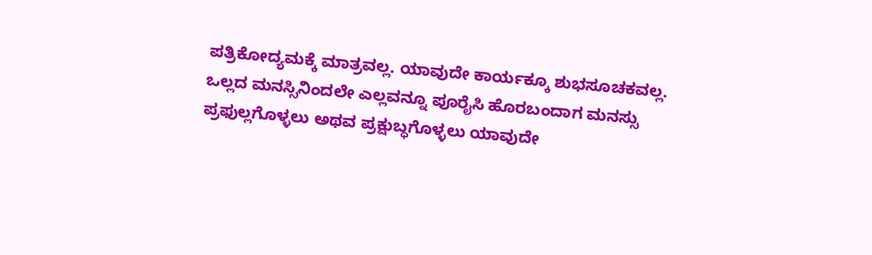ಪತ್ರಿಕೋದ್ಯಮಕ್ಕೆ ಮಾತ್ರವಲ್ಲ. ಯಾವುದೇ ಕಾರ್ಯಕ್ಕೂ ಶುಭಸೂಚಕವಲ್ಲ.
ಒಲ್ಲದ ಮನಸ್ಸಿನಿಂದಲೇ ಎಲ್ಲವನ್ನೂ ಪೂರೈಸಿ ಹೊರಬಂದಾಗ ಮನಸ್ಸು ಪ್ರಫುಲ್ಲಗೊಳ್ಳಲು ಅಥವ ಪ್ರಕ್ಷುಬ್ಧಗೊಳ್ಳಲು ಯಾವುದೇ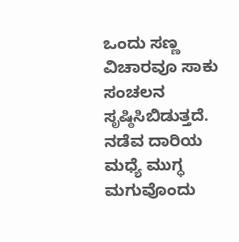ಒಂದು ಸಣ್ಣ ವಿಚಾರವೂ ಸಾಕು ಸಂಚಲನ ಸೃಷ್ಠಿಸಿಬಿಡುತ್ತದೆ. ನಡೆವ ದಾರಿಯ ಮಧ್ಯೆ ಮುಗ್ಧ ಮಗುವೊಂದು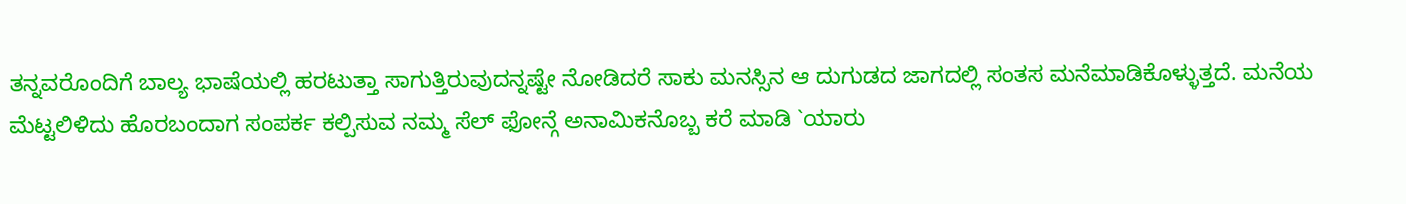ತನ್ನವರೊಂದಿಗೆ ಬಾಲ್ಯ ಭಾಷೆಯಲ್ಲಿ ಹರಟುತ್ತಾ ಸಾಗುತ್ತಿರುವುದನ್ನಷ್ಟೇ ನೋಡಿದರೆ ಸಾಕು ಮನಸ್ಸಿನ ಆ ದುಗುಡದ ಜಾಗದಲ್ಲಿ ಸಂತಸ ಮನೆಮಾಡಿಕೊಳ್ಳುತ್ತದೆ. ಮನೆಯ ಮೆಟ್ಟಲಿಳಿದು ಹೊರಬಂದಾಗ ಸಂಪರ್ಕ ಕಲ್ಪಿಸುವ ನಮ್ಮ ಸೆಲ್ ಫೋನ್ಗೆ ಅನಾಮಿಕನೊಬ್ಬ ಕರೆ ಮಾಡಿ `ಯಾರು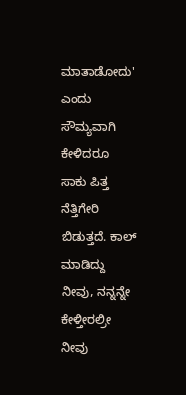ಮಾತಾಡೋದು' ಎಂದು ಸೌಮ್ಯವಾಗಿ ಕೇಳಿದರೂ ಸಾಕು ಪಿತ್ತ ನೆತ್ತಿಗೇರಿ ಬಿಡುತ್ತದೆ. ಕಾಲ್ ಮಾಡಿದ್ದು ನೀವು, ನನ್ನನ್ನೇ ಕೇಳ್ತೀರಲ್ರೀ ನೀವು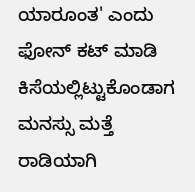ಯಾರೂಂತ' ಎಂದು ಫೋನ್ ಕಟ್ ಮಾಡಿ ಕಿಸೆಯಲ್ಲಿಟ್ಟುಕೊಂಡಾಗ ಮನಸ್ಸು ಮತ್ತೆ ರಾಡಿಯಾಗಿ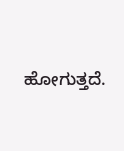ಹೋಗುತ್ತದೆ.